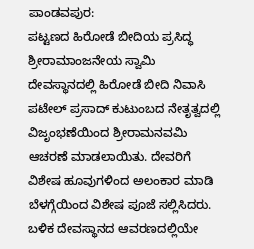ಪಾಂಡವಪುರ:
ಪಟ್ಟಣದ ಹಿರೋಡೆ ಬೀದಿಯ ಪ್ರಸಿದ್ಧ ಶ್ರೀರಾಮಾಂಜನೇಯ ಸ್ವಾಮಿ ದೇವಸ್ಥಾನದಲ್ಲಿ ಹಿರೋಡೆ ಬೀದಿ ನಿವಾಸಿ ಪಟೇಲ್ ಪ್ರಸಾದ್ ಕುಟುಂಬದ ನೇತೃತ್ವದಲ್ಲಿ ವಿಜೃಂಭಣೆಯಿಂದ ಶ್ರೀರಾಮನವಮಿ ಆಚರಣೆ ಮಾಡಲಾಯಿತು. ದೇವರಿಗೆ ವಿಶೇಷ ಹೂವುಗಳಿಂದ ಅಲಂಕಾರ ಮಾಡಿ ಬೆಳಗ್ಗೆಯಿಂದ ವಿಶೇಷ ಪೂಜೆ ಸಲ್ಲಿಸಿದರು. ಬಳಿಕ ದೇವಸ್ಥಾನದ ಆವರಣದಲ್ಲಿಯೇ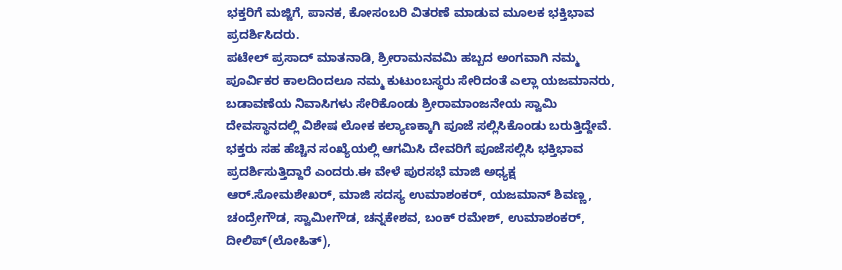ಭಕ್ತರಿಗೆ ಮಜ್ಜಿಗೆ, ಪಾನಕ, ಕೋಸಂಬರಿ ವಿತರಣೆ ಮಾಡುವ ಮೂಲಕ ಭಕ್ತಿಭಾವ ಪ್ರದರ್ಶಿಸಿದರು.
ಪಟೇಲ್ ಪ್ರಸಾದ್ ಮಾತನಾಡಿ, ಶ್ರೀರಾಮನವಮಿ ಹಬ್ಬದ ಅಂಗವಾಗಿ ನಮ್ಮ ಪೂರ್ವಿಕರ ಕಾಲದಿಂದಲೂ ನಮ್ಮ ಕುಟುಂಬಸ್ಥರು ಸೇರಿದಂತೆ ಎಲ್ಲಾ ಯಜಮಾನರು, ಬಡಾವಣೆಯ ನಿವಾಸಿಗಳು ಸೇರಿಕೊಂಡು ಶ್ರೀರಾಮಾಂಜನೇಯ ಸ್ವಾಮಿ ದೇವಸ್ಥಾನದಲ್ಲಿ ವಿಶೇಷ ಲೋಕ ಕಲ್ಯಾಣಕ್ಕಾಗಿ ಪೂಜೆ ಸಲ್ಲಿಸಿಕೊಂಡು ಬರುತ್ತಿದ್ದೇವೆ. ಭಕ್ತರು ಸಹ ಹೆಚ್ಚಿನ ಸಂಖ್ಯೆಯಲ್ಲಿ ಆಗಮಿಸಿ ದೇವರಿಗೆ ಪೂಜೆಸಲ್ಲಿಸಿ ಭಕ್ತಿಭಾವ ಪ್ರದರ್ಶಿಸುತ್ತಿದ್ದಾರೆ ಎಂದರು.ಈ ವೇಳೆ ಪುರಸಭೆ ಮಾಜಿ ಅಧ್ಯಕ್ಷ ಆರ್.ಸೋಮಶೇಖರ್, ಮಾಜಿ ಸದಸ್ಯ ಉಮಾಶಂಕರ್, ಯಜಮಾನ್ ಶಿವಣ್ಣ, ಚಂದ್ರೇಗೌಡ, ಸ್ವಾಮೀಗೌಡ, ಚನ್ನಕೇಶವ, ಬಂಕ್ ರಮೇಶ್, ಉಮಾಶಂಕರ್, ದೀಲಿಪ್(ಲೋಹಿತ್),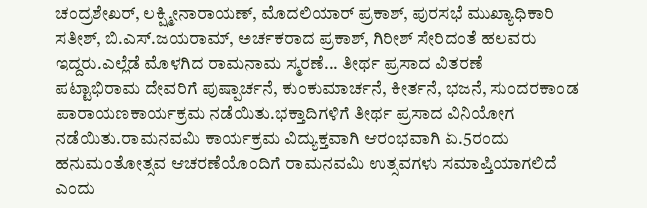ಚಂದ್ರಶೇಖರ್, ಲಕ್ಷ್ಮೀನಾರಾಯಣ್, ಮೊದಲಿಯಾರ್ ಪ್ರಕಾಶ್, ಪುರಸಭೆ ಮುಖ್ಯಾಧಿಕಾರಿ ಸತೀಶ್, ಬಿ.ಎಸ್.ಜಯರಾಮ್, ಅರ್ಚಕರಾದ ಪ್ರಕಾಶ್, ಗಿರೀಶ್ ಸೇರಿದಂತೆ ಹಲವರು ಇದ್ದರು.ಎಲ್ಲೆಡೆ ಮೊಳಗಿದ ರಾಮನಾಮ ಸ್ಮರಣೆ... ತೀರ್ಥ ಪ್ರಸಾದ ವಿತರಣೆ
ಪಟ್ಟಾಭಿರಾಮ ದೇವರಿಗೆ ಪುಷ್ಪಾರ್ಚನೆ, ಕುಂಕುಮಾರ್ಚನೆ, ಕೀರ್ತನೆ, ಭಜನೆ, ಸುಂದರಕಾಂಡ ಪಾರಾಯಣಕಾರ್ಯಕ್ರಮ ನಡೆಯಿತು.ಭಕ್ತಾದಿಗಳಿಗೆ ತೀರ್ಥ ಪ್ರಸಾದ ವಿನಿಯೋಗ ನಡೆಯಿತು.ರಾಮನವಮಿ ಕಾರ್ಯಕ್ರಮ ವಿದ್ಯುಕ್ತವಾಗಿ ಆರಂಭವಾಗಿ ಏ.5ರಂದು ಹನುಮಂತೋತ್ಸವ ಆಚರಣೆಯೊಂದಿಗೆ ರಾಮನವಮಿ ಉತ್ಸವಗಳು ಸಮಾಪ್ತಿಯಾಗಲಿದೆ ಎಂದು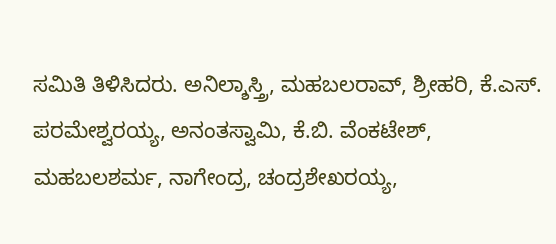ಸಮಿತಿ ತಿಳಿಸಿದರು. ಅನಿಲ್ಶಾಸ್ತ್ರಿ, ಮಹಬಲರಾವ್, ಶ್ರೀಹರಿ, ಕೆ.ಎಸ್. ಪರಮೇಶ್ವರಯ್ಯ, ಅನಂತಸ್ವಾಮಿ, ಕೆ.ಬಿ. ವೆಂಕಟೇಶ್, ಮಹಬಲಶರ್ಮ, ನಾಗೇಂದ್ರ, ಚಂದ್ರಶೇಖರಯ್ಯ,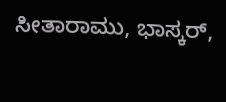ಸೀತಾರಾಮು, ಭಾಸ್ಕರ್,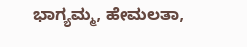ಭಾಗ್ಯಮ್ಮ, ಹೇಮಲತಾ,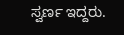ಸ್ವರ್ಣ ಇದ್ದರು.